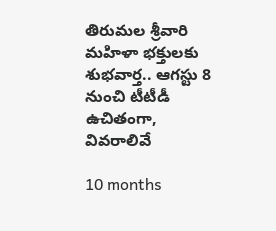తిరుమల శ్రీవారి మహిళా భక్తులకు శుభవార్త.. ఆగస్టు 8 నుంచి టీటీడీ ఉచితంగా, వివరాలివే

10 months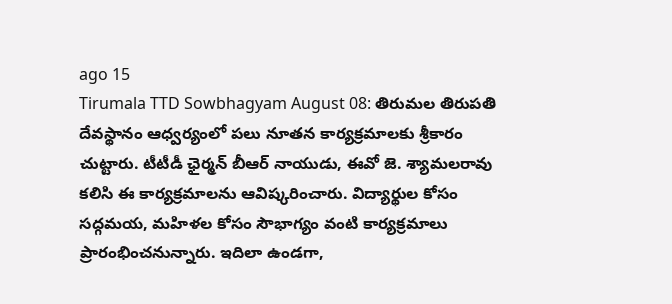ago 15
Tirumala TTD Sowbhagyam August 08: తిరుమల తిరుపతి దేవస్థానం ఆధ్వర్యంలో పలు నూతన కార్యక్రమాలకు శ్రీకారం చుట్టారు. టీటీడీ ఛైర్మన్ బీఆర్ నాయుడు, ఈవో జె. శ్యామలరావు కలిసి ఈ కార్యక్రమాలను ఆవిష్కరించారు. విద్యార్థుల కోసం సద్గమయ, మహిళల కోసం సౌభాగ్యం వంటి కార్యక్రమాలు ప్రారంభించనున్నారు. ఇదిలా ఉండగా,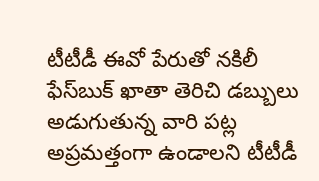టీటీడీ ఈవో పేరుతో నకిలీ ఫేస్‌బుక్ ఖాతా తెరిచి డబ్బులు అడుగుతున్న వారి పట్ల అప్రమత్తంగా ఉండాలని టీటీడీ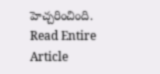హెచ్చరించింది.
Read Entire Article